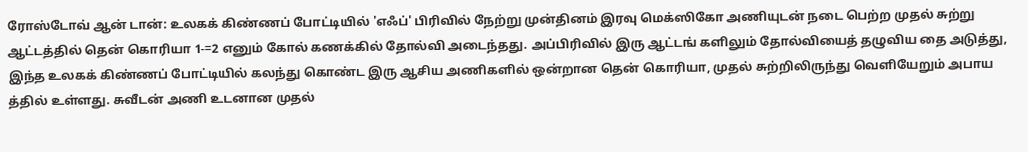ரோஸ்டோவ் ஆன் டான்: உலகக் கிண்ணப் போட்டியில் 'எஃப்' பிரிவில் நேற்று முன்தினம் இரவு மெக்ஸிகோ அணியுடன் நடை பெற்ற முதல் சுற்று ஆட்டத்தில் தென் கொரியா 1-=2 எனும் கோல் கணக்கில் தோல்வி அடைந்தது. அப்பிரிவில் இரு ஆட்டங் களிலும் தோல்வியைத் தழுவிய தை அடுத்து, இந்த உலகக் கிண்ணப் போட்டியில் கலந்து கொண்ட இரு ஆசிய அணிகளில் ஒன்றான தென் கொரியா, முதல் சுற்றிலிருந்து வெளியேறும் அபாய த்தில் உள்ளது. சுவீடன் அணி உடனான முதல்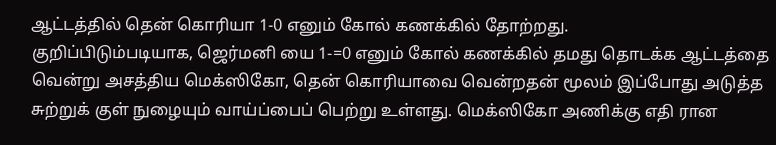ஆட்டத்தில் தென் கொரியா 1-0 எனும் கோல் கணக்கில் தோற்றது.
குறிப்பிடும்படியாக, ஜெர்மனி யை 1-=0 எனும் கோல் கணக்கில் தமது தொடக்க ஆட்டத்தை வென்று அசத்திய மெக்ஸிகோ, தென் கொரியாவை வென்றதன் மூலம் இப்போது அடுத்த சுற்றுக் குள் நுழையும் வாய்ப்பைப் பெற்று உள்ளது. மெக்ஸிகோ அணிக்கு எதி ரான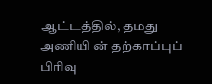ஆட்டத்தில், தமது அணியி ன் தற்காப்புப் பிரிவு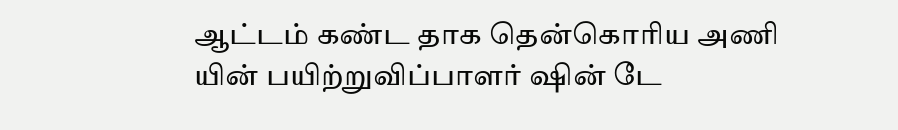ஆட்டம் கண்ட தாக தென்கொரிய அணி யின் பயிற்றுவிப்பாளர் ஷின் டே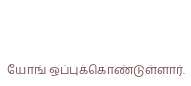யோங் ஒப்புக்கொண்டுள்ளார்.